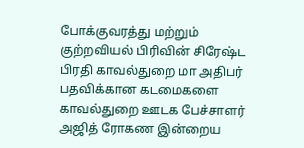போக்குவரத்து மற்றும் குற்றவியல் பிரிவின் சிரேஷ்ட பிரதி காவல்துறை மா அதிபர் பதவிக்கான கடமைகளை காவல்துறை ஊடக பேச்சாளர் அஜித் ரோகண இன்றைய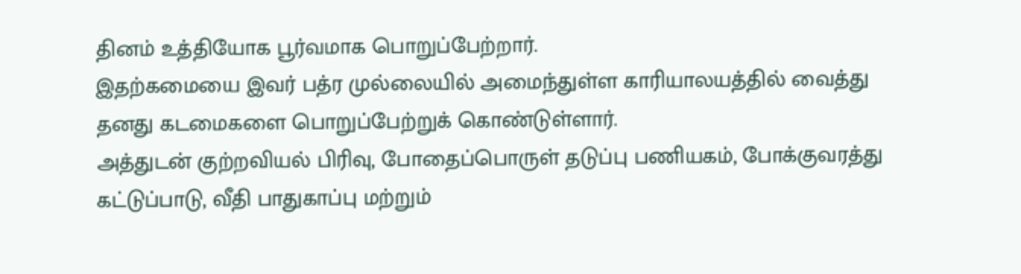தினம் உத்தியோக பூர்வமாக பொறுப்பேற்றார்.
இதற்கமையை இவர் பத்ர முல்லையில் அமைந்துள்ள காரியாலயத்தில் வைத்து தனது கடமைகளை பொறுப்பேற்றுக் கொண்டுள்ளார்.
அத்துடன் குற்றவியல் பிரிவு, போதைப்பொருள் தடுப்பு பணியகம், போக்குவரத்து கட்டுப்பாடு, வீதி பாதுகாப்பு மற்றும்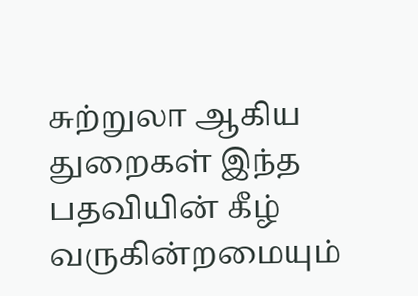சுற்றுலா ஆகிய துறைகள் இந்த பதவியின் கீழ் வருகின்றமையும்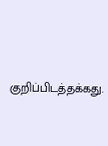குறிப்பிடத்தக்கது.